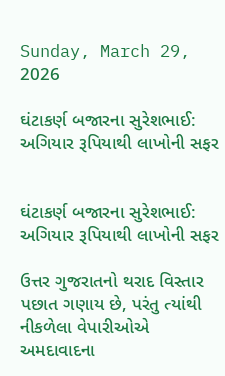Sunday, March 29, 2026

ઘંટાકર્ણ બજારના સુરેશભાઈ: અગિયાર રૂપિયાથી લાખોની સફર


ઘંટાકર્ણ બજારના સુરેશભાઈ: અગિયાર રૂપિયાથી લાખોની સફર

ઉત્તર ગુજરાતનો થરાદ વિસ્તાર પછાત ગણાય છે, પરંતુ ત્યાંથી નીકળેલા વેપારીઓએ અમદાવાદના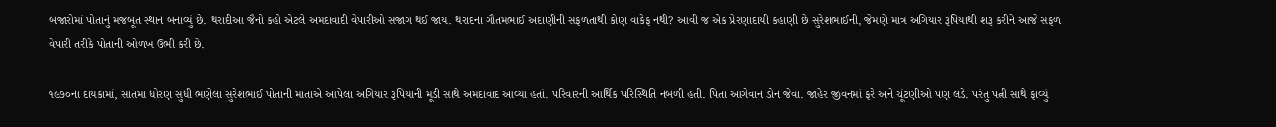બજારોમાં પોતાનું મજબૂત સ્થાન બનાવ્યું છે. થરાદીઆ જૈનો કહો એટલે અમદાવાદી વેપારીઓ સજાગ થઈ જાય. થરાદના ગૌતમભાઈ અદાણીની સફળતાથી કોણ વાકેફ નથી? આવી જ એક પ્રેરણાદાયી કહાણી છે સુરેશભાઈની, જેમણે માત્ર અગિયાર રૂપિયાથી શરૂ કરીને આજે સફળ વેપારી તરીકે પોતાની ઓળખ ઉભી કરી છે.

૧૯૭૦ના દાયકામાં, સાતમા ધોરણ સુધી ભણેલા સુરેશભાઈ પોતાની માતાએ આપેલા અગિયાર રૂપિયાની મૂડી સાથે અમદાવાદ આવ્યા હતાં. પરિવારની આર્થિક પરિસ્થિતિ નબળી હતી. પિતા આગેવાન ડોન જેવા. જાહેર જીવનમાં ફરે અને ચૂંટણીઓ પણ લડે. પરંતુ પત્ની સાથે ફાવ્યું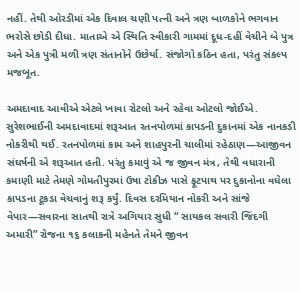નહીં. તેથી ઓરડીમાં એક દિવાલ ચણી પત્ની અને ત્રણ બાળકોને ભગવાન ભરોસે છોડી દીધા. માતાએ એ સ્થિતિ સ્વીકારી ગામમાં દૂધ-દહીં વેચીને બે પુત્ર અને એક પુત્રી મળી ત્રણ સંતાનોને ઉછેર્યા. સંજોગો કઠિન હતા, પરંતુ સંકલ્પ મજબૂત.

અમદાવાદ આવીએ એટલે ખાવા રોટલો અને રહેવા ઓટલો જોઈએ. સુરેશભાઈની અમદાવાદમાં શરૂઆત રતનપોળમાં કાપડની દુકાનમાં એક નાનકડી નોકરીથી થઈ. રતનપોળમાં કામ અને શાહપુરની ચાલીમાં રહેઠાણ—આજીવન સંઘર્ષની એ શરૂઆત હતી. પરંતુ કમાવું એ જ જીવન મંત્ર, તેથી વધારાની કમાણી માટે તેમણે ગોમતીપુરમાં ઉષા ટોકીઝ પાસે ફૂટપાથ પર દુકાનોના વધેલા કાપડના ટૂકડા વેચવાનું શરૂ કર્યું. દિવસ દરમિયાન નોકરી અને સાંજે વેપાર—સવારના સાતથી રાત્રે અગિયાર સુધી “ સાયકલ સવારી જિંદગી અમારી” રોજના ૧૬ કલાકની મહેનતે તેમને જીવન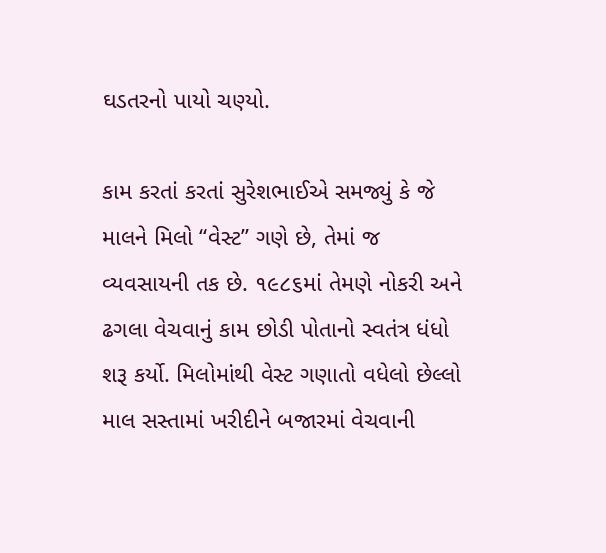ઘડતરનો પાયો ચણ્યો.

કામ કરતાં કરતાં સુરેશભાઈએ સમજ્યું કે જે માલને મિલો “વેસ્ટ” ગણે છે, તેમાં જ વ્યવસાયની તક છે. ૧૯૮૬માં તેમણે નોકરી અને ઢગલા વેચવાનું કામ છોડી પોતાનો સ્વતંત્ર ધંધો શરૂ કર્યો. મિલોમાંથી વેસ્ટ ગણાતો વધેલો છેલ્લો માલ સસ્તામાં ખરીદીને બજારમાં વેચવાની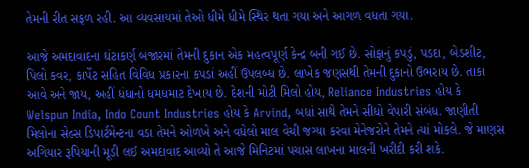તેમની રીત સફળ રહી. આ વ્યવસાયમાં તેઓ ધીમે ધીમે સ્થિર થતા ગયા અને આગળ વધતા ગયા.

આજે અમદાવાદના ઘંટાકર્ણ બજારમાં તેમની દુકાન એક મહત્વપૂર્ણ કેન્દ્ર બની ગઈ છે. સોફાનું કપડું, પડદા, બેડશીટ, પિલો કવર, કાર્પેટ સહિત વિવિધ પ્રકારના કપડાં અહીં ઉપલબ્ધ છે. લાખેક જણસથી તેમની દુકાનો ઉભરાય છે. તાકા આવે અને જાય, અહીં ધંધાનો ધમધમાટ દેખાય છે. દેશની મોટી મિલો હોય, Reliance Industries હોય કે Welspun India, Indo Count Industries હોય કે Arvind, બધાં સાથે તેમને સીધો વેપારી સંબંધ. જાણીતી મિલોના સેલ્સ ડિપાર્ટમેન્ટના વડા તેમને ઓળખે અને વધેલો માલ વેચી જગ્યા કરવા મેનેજરોને તેમને ત્યાં મોકલે. જે માણસ અગિયાર રૂપિયાની મૂડી લઈ અમદાવાદ આવ્યો તે આજે મિનિટમાં પચાસ લાખના માલની ખરીદી કરી શકે.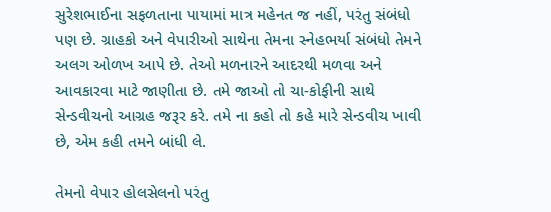સુરેશભાઈના સફળતાના પાયામાં માત્ર મહેનત જ નહીં, પરંતુ સંબંધો પણ છે. ગ્રાહકો અને વેપારીઓ સાથેના તેમના સ્નેહભર્યા સંબંધો તેમને અલગ ઓળખ આપે છે. તેઓ મળનારને આદરથી મળવા અને આવકારવા માટે જાણીતા છે. તમે જાઓ તો ચા-કોફીની સાથે સેન્ડવીચનો આગ્રહ જરૂર કરે. તમે ના કહો તો કહે મારે સેન્ડવીચ ખાવી છે, એમ કહી તમને બાંધી લે.

તેમનો વેપાર હોલસેલનો પરંતુ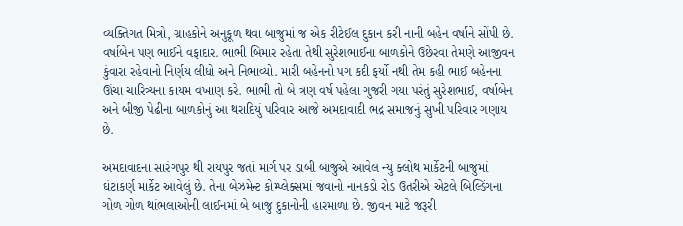વ્યક્તિગત મિત્રો, ગ્રાહકોને અનુકૂળ થવા બાજુમાં જ એક રીટેઈલ દુકાન કરી નાની બહેન વર્ષાને સોંપી છે. વર્ષાબેન પણ ભાઈને વફાદાર. ભાભી બિમાર રહેતા તેથી સુરેશભાઈના બાળકોને ઉછેરવા તેમણે આજીવન કુંવારા રહેવાનો નિર્ણય લીધો અને નિભાવ્યો. મારી બહેનનો પગ કદી ફર્યો નથી તેમ કહી ભાઈ બહેનના ઊંચા ચારિત્ર્યના કાયમ વખાણ કરે. ભાભી તો બે ત્રણ વર્ષ પહેલા ગુજરી ગયા પરંતું સુરેશભાઈ, વર્ષાબેન અને બીજી પેઢીના બાળકોનું આ થરાદિયું પરિવાર આજે અમદાવાદી ભદ્ર સમાજનું સુખી પરિવાર ગણાય છે.

અમદાવાદના સારંગપુર થી રાયપુર જતાં માર્ગ પર ડાબી બાજુએ આવેલ ન્યુ ક્લોથ માર્કેટની બાજુમાં ઘંટાકર્ણ માર્કેટ આવેલું છે. તેના બેઝમેન્ટ કોમ્પ્લેક્સમાં જવાનો નાનકડો રોડ ઉતરીએ એટલે બિલ્ડિંગના ગોળ ગોળ થાંભલાઓની લાઈનમાં બે બાજુ દુકાનોની હારમાળા છે. જીવન માટે જરૂરી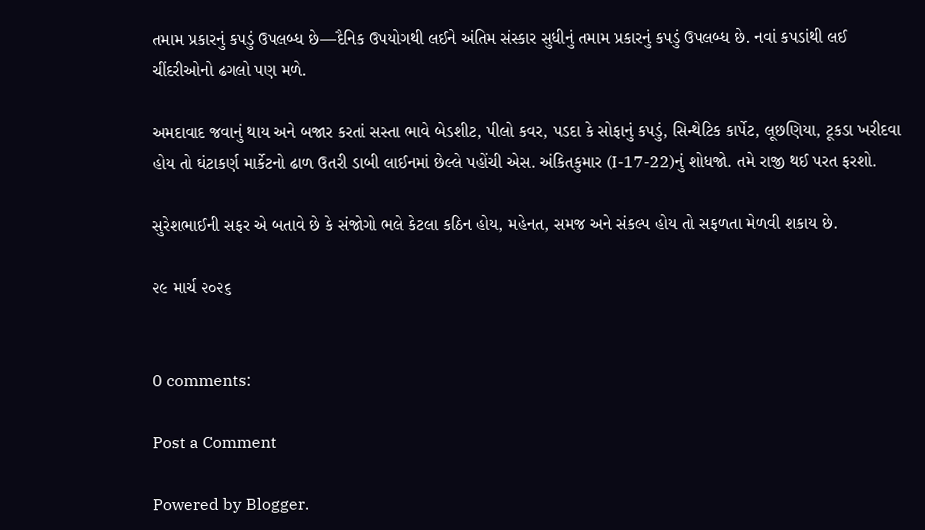તમામ પ્રકારનું કપડું ઉપલબ્ધ છે—દૈનિક ઉપયોગથી લઈને અંતિમ સંસ્કાર સુધીનું તમામ પ્રકારનું કપડું ઉપલબ્ધ છે. નવાં કપડાંથી લઈ ચીંદરીઓનો ઢગલો પણ મળે.

અમદાવાદ જવાનું થાય અને બજાર કરતાં સસ્તા ભાવે બેડશીટ, પીલો કવર, પડદા કે સોફાનું કપડું, સિન્થેટિક કાર્પેટ, લૂછણિયા, ટૂકડા ખરીદવા હોય તો ઘંટાકર્ણ માર્કેટનો ઢાળ ઉતરી ડાબી લાઈનમાં છેલ્લે પહોંચી એસ. અંકિતકુમાર (I-17-22)નું શોધજો. તમે રાજી થઈ પરત ફરશો.

સુરેશભાઈની સફર એ બતાવે છે કે સંજોગો ભલે કેટલા કઠિન હોય, મહેનત, સમજ અને સંકલ્પ હોય તો સફળતા મેળવી શકાય છે.

૨૯ માર્ચ ૨૦૨૬


0 comments:

Post a Comment

Powered by Blogger.